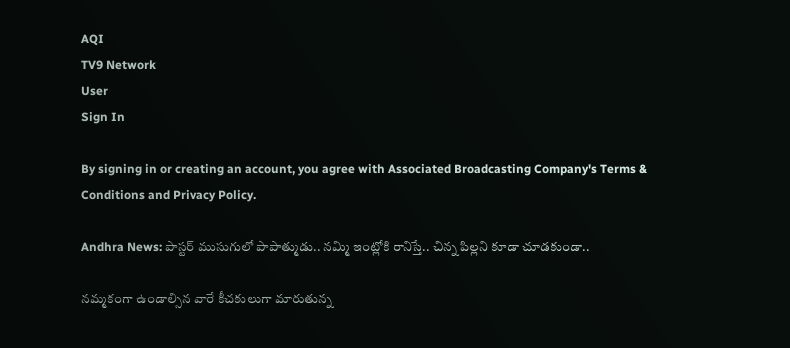AQI
TV9 Network
User
Sign In

By signing in or creating an account, you agree with Associated Broadcasting Company's Terms & Conditions and Privacy Policy.

Andhra News: పాస్టర్‌ ముసుగులో పాపాత్ముడు.. నమ్మి ఇంట్లోకి రానిస్తే.. చిన్న పిల్లని కూడా చూడకుండా..

నమ్మకంగా ఉండాల్సిన వారే కీచకులుగా మారుతున్న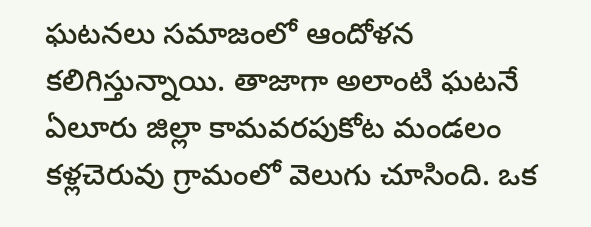ఘటనలు సమాజంలో ఆందోళన కలిగిస్తున్నాయి. తాజాగా అలాంటి ఘటనే ఏలూరు జిల్లా కామవరపుకోట మండలం కళ్లచెరువు గ్రామంలో వెలుగు చూసింది. ఒక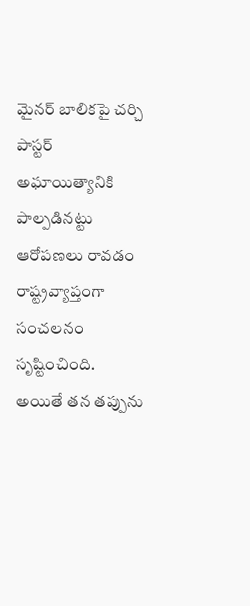మైనర్ బాలికపై చర్చి పాస్టర్ అఘాయిత్యానికి పాల్పడినట్టు ఆరోపణలు రావడం రాష్ట్రవ్యాప్తంగా సంచలనం సృష్టించింది. అయితే తన తప్పును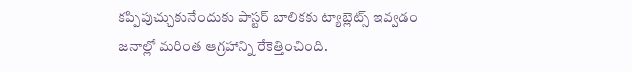కప్పిపుచ్చుకునేందుకు పాస్టర్ బాలికకు ట్యాబ్లెట్స్ ఇవ్వడం జనాల్లో మరింత ఆగ్రహాన్ని రేకెత్తించింది.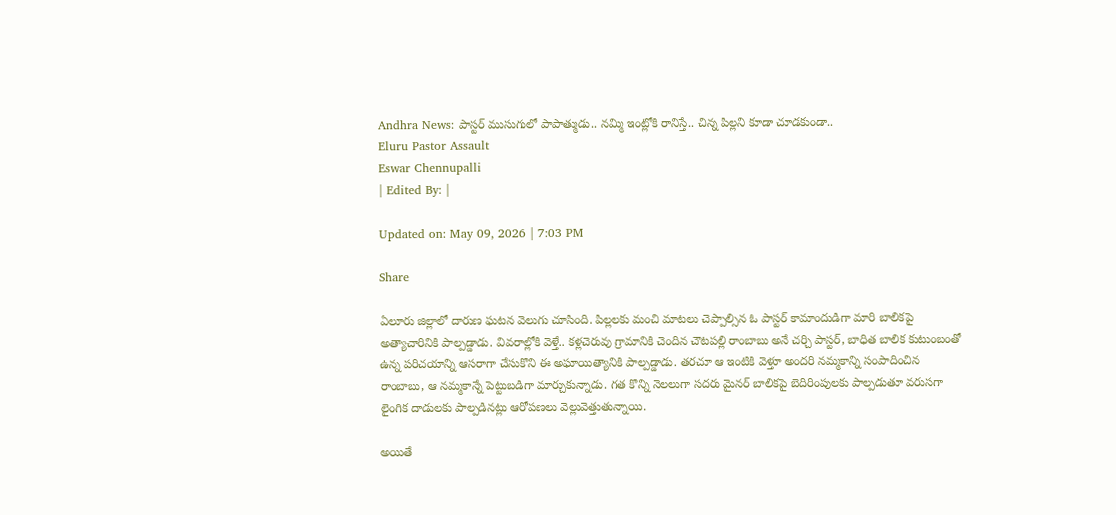Andhra News: పాస్టర్‌ ముసుగులో పాపాత్ముడు.. నమ్మి ఇంట్లోకి రానిస్తే.. చిన్న పిల్లని కూడా చూడకుండా..
Eluru Pastor Assault
Eswar Chennupalli
| Edited By: |

Updated on: May 09, 2026 | 7:03 PM

Share

ఏలూరు జిల్లాలో దారుణ ఘటన వెలుగు చూసింది. పిల్లలకు మంచి మాటలు చెప్పాల్సిన ఓ పాస్టర్ కామాందుడిగా మారి బాలికపై అత్యాచారినికి పాల్పడ్డాడు. వివరాల్లోకి వెళ్తే.. కళ్లచెరువు గ్రామానికి చెందిన చౌటపల్లి రాంబాబు అనే చర్చి పాస్టర్, బాధిత బాలిక కుటుంబంతో ఉన్న పరిచయాన్ని ఆసరాగా చేసుకొని ఈ అఘాయిత్యానికి పాల్పడ్డాడు. తరచూ ఆ ఇంటికి వెళ్తూ అందరి నమ్మకాన్ని సంపాదించిన రాంబాబు, ఆ నమ్మకాన్నే పెట్టుబడిగా మార్చుకున్నాడు. గత కొన్ని నెలలుగా సదరు మైనర్ బాలికపై బెదిరింపులకు పాల్పడుతూ వరుసగా లైంగిక దాడులకు పాల్పడినట్లు ఆరోపణలు వెల్లువెత్తుతున్నాయి.

అయితే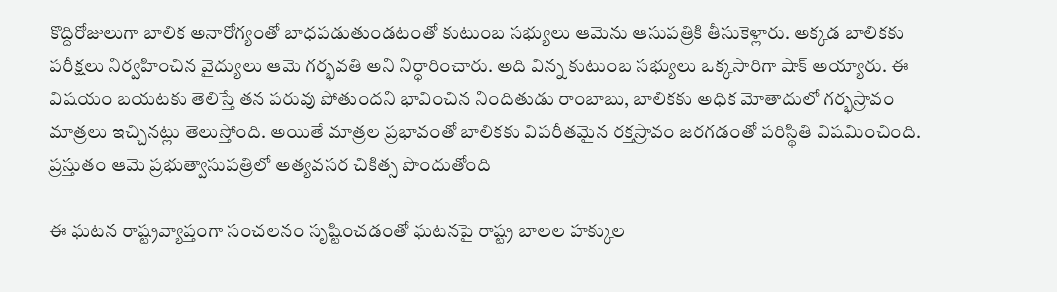కొద్దిరోజులుగా బాలిక అనారోగ్యంతో బాధపడుతుండటంతో కుటుంబ సభ్యులు ఆమెను ఆసుపత్రికి తీసుకెళ్లారు. అక్కడ బాలికకు పరీక్షలు నిర్వహించిన వైద్యులు ఆమె గర్భవతి అని నిర్ధారించారు. అది విన్న కుటుంబ సభ్యులు ఒక్కసారిగా షాక్ అయ్యారు. ఈ విషయం బయటకు తెలిస్తే తన పరువు పోతుందని భావించిన నిందితుడు రాంబాబు, బాలికకు అధిక మోతాదులో గర్భస్రావం మాత్రలు ఇచ్చినట్లు తెలుస్తోంది. అయితే మాత్రల ప్రభావంతో బాలికకు విపరీతమైన రక్తస్రావం జరగడంతో పరిస్థితి విషమించింది. ప్రస్తుతం ఆమె ప్రభుత్వాసుపత్రిలో అత్యవసర చికిత్స పొందుతోంది

ఈ ఘటన రాష్ట్రవ్యాప్తంగా సంచలనం సృష్టించడంతో ఘటనపై రాష్ట్ర బాలల హక్కుల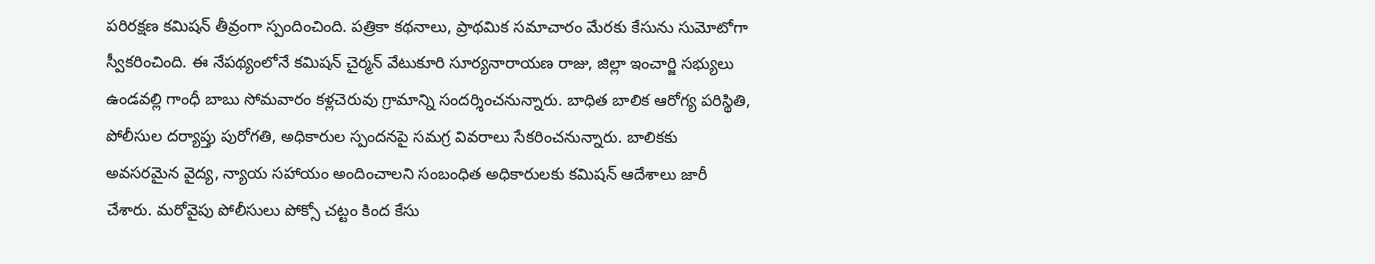పరిరక్షణ కమిషన్ తీవ్రంగా స్పందించింది. పత్రికా కథనాలు, ప్రాథమిక సమాచారం మేరకు కేసును సుమోటోగా స్వీకరించింది. ఈ నేపథ్యంలోనే కమిషన్ చైర్మన్ వేటుకూరి సూర్యనారాయణ రాజు, జిల్లా ఇంచార్జి సభ్యులు ఉండవల్లి గాంధీ బాబు సోమవారం కళ్లచెరువు గ్రామాన్ని సందర్శించనున్నారు. బాధిత బాలిక ఆరోగ్య పరిస్థితి, పోలీసుల దర్యాప్తు పురోగతి, అధికారుల స్పందనపై సమగ్ర వివరాలు సేకరించనున్నారు. బాలికకు అవసరమైన వైద్య, న్యాయ సహాయం అందించాలని సంబంధిత అధికారులకు కమిషన్ ఆదేశాలు జారీ చేశారు. మరోవైపు పోలీసులు పోక్సో చట్టం కింద కేసు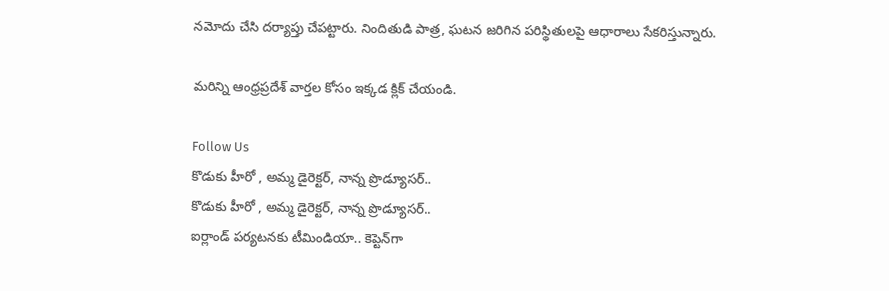నమోదు చేసి దర్యాప్తు చేపట్టారు. నిందితుడి పాత్ర, ఘటన జరిగిన పరిస్థితులపై ఆధారాలు సేకరిస్తున్నారు.

మరిన్ని ఆంధ్రప్రదేశ్ వార్తల కోసం ఇక్కడ క్లిక్ చేయండి.

Follow Us
కొడుకు హీరో , అమ్మ డైరెక్టర్‌, నాన్న ప్రొడ్యూసర్‌..
కొడుకు హీరో , అమ్మ డైరెక్టర్‌, నాన్న ప్రొడ్యూసర్‌..
ఐర్లాండ్ పర్యటనకు టీమిండియా.. కెప్టెన్‌గా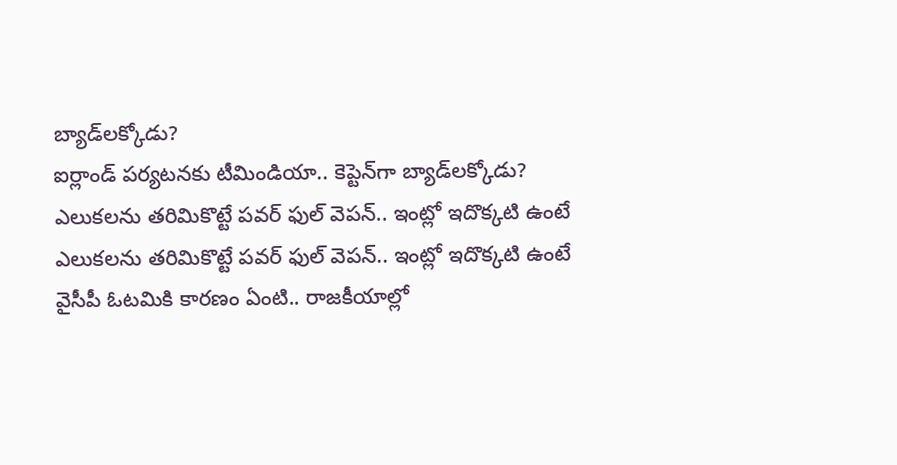బ్యాడ్‌లక్కోడు?
ఐర్లాండ్ పర్యటనకు టీమిండియా.. కెప్టెన్‌గా బ్యాడ్‌లక్కోడు?
ఎలుకలను తరిమికొట్టే పవర్ ఫుల్‌ వెపన్.. ఇంట్లో ఇదొక్కటి ఉంటే
ఎలుకలను తరిమికొట్టే పవర్ ఫుల్‌ వెపన్.. ఇంట్లో ఇదొక్కటి ఉంటే
వైసీపీ ఓటమికి కారణం ఏంటి.. రాజకీయాల్లో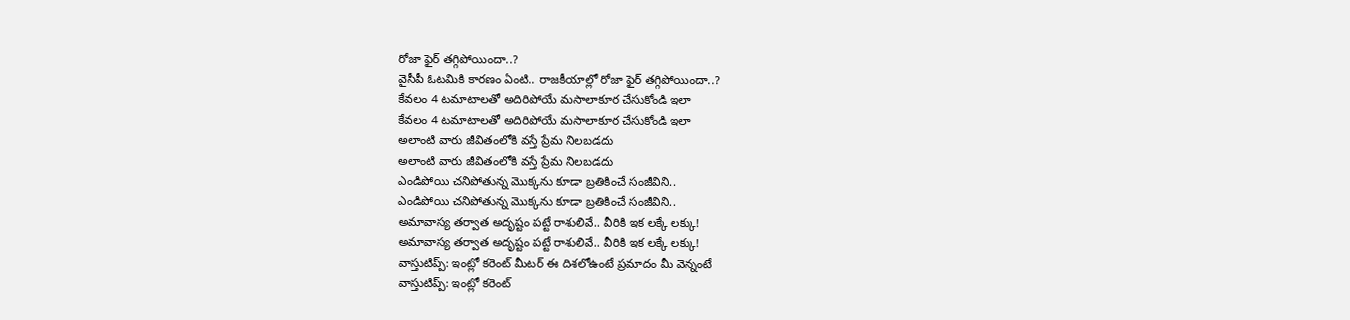రోజా ఫైర్ తగ్గిపోయిందా..?
వైసీపీ ఓటమికి కారణం ఏంటి.. రాజకీయాల్లో రోజా ఫైర్ తగ్గిపోయిందా..?
కేవలం 4 టమాటాలతో అదిరిపోయే మసాలాకూర చేసుకోండి ఇలా
కేవలం 4 టమాటాలతో అదిరిపోయే మసాలాకూర చేసుకోండి ఇలా
అలాంటి వారు జీవితంలోకి వస్తే ప్రేమ నిలబడదు
అలాంటి వారు జీవితంలోకి వస్తే ప్రేమ నిలబడదు
ఎండిపోయి చనిపోతున్న మొక్కను కూడా బ్రతికించే సంజీవిని..
ఎండిపోయి చనిపోతున్న మొక్కను కూడా బ్రతికించే సంజీవిని..
అమావాస్య తర్వాత అదృష్టం పట్టే రాశులివే.. వీరికి ఇక లక్కే లక్కు!
అమావాస్య తర్వాత అదృష్టం పట్టే రాశులివే.. వీరికి ఇక లక్కే లక్కు!
వాస్తుటిప్ప్: ఇంట్లో కరెంట్ మీటర్ ఈ దిశలోఉంటే ప్రమాదం మీ వెన్నంటే
వాస్తుటిప్ప్: ఇంట్లో కరెంట్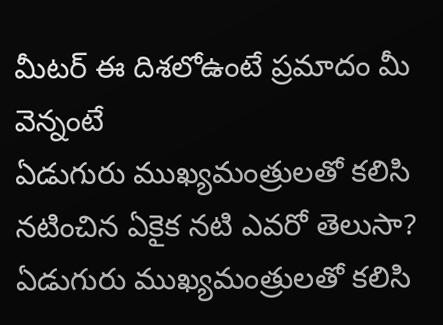మీటర్ ఈ దిశలోఉంటే ప్రమాదం మీ వెన్నంటే
ఏడుగురు ముఖ్యమంత్రులతో కలిసి నటించిన ఏకైక నటి ఎవరో తెలుసా?
ఏడుగురు ముఖ్యమంత్రులతో కలిసి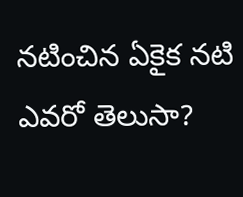నటించిన ఏకైక నటి ఎవరో తెలుసా?